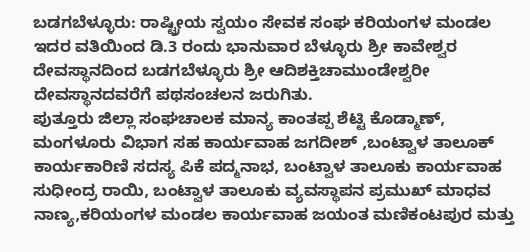ಬಡಗಬೆಳ್ಳೂರು: ರಾಷ್ಟ್ರೀಯ ಸ್ವಯಂ ಸೇವಕ ಸಂಘ ಕರಿಯಂಗಳ ಮಂಡಲ ಇದರ ವತಿಯಿಂದ ಡಿ.3 ರಂದು ಭಾನುವಾರ ಬೆಳ್ಳೂರು ಶ್ರೀ ಕಾವೇಶ್ವರ ದೇವಸ್ಥಾನದಿಂದ ಬಡಗಬೆಳ್ಳೂರು ಶ್ರೀ ಆದಿಶಕ್ತಿಚಾಮುಂಡೇಶ್ವರೀ ದೇವಸ್ಥಾನದವರೆಗೆ ಪಥಸಂಚಲನ ಜರುಗಿತು.
ಪುತ್ತೂರು ಜಿಲ್ಲಾ ಸಂಘಚಾಲಕ ಮಾನ್ಯ ಕಾಂತಪ್ಪ ಶೆಟ್ಟಿ ಕೊಡ್ಮಾಣ್, ಮಂಗಳೂರು ವಿಭಾಗ ಸಹ ಕಾರ್ಯವಾಹ ಜಗದೀಶ್ ,ಬಂಟ್ವಾಳ ತಾಲೂಕ್ ಕಾರ್ಯಕಾರಿಣಿ ಸದಸ್ಯ ಪಿಕೆ ಪದ್ಮನಾಭ, ಬಂಟ್ವಾಳ ತಾಲೂಕು ಕಾರ್ಯವಾಹ ಸುಧೀಂದ್ರ ರಾಯಿ, ಬಂಟ್ವಾಳ ತಾಲೂಕು ವ್ಯವಸ್ಥಾಪನ ಪ್ರಮುಖ್ ಮಾಧವ ನಾಣ್ಯ,ಕರಿಯಂಗಳ ಮಂಡಲ ಕಾರ್ಯವಾಹ ಜಯಂತ ಮಣಿಕಂಟಪುರ ಮತ್ತು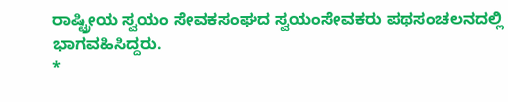ರಾಷ್ಟ್ರೀಯ ಸ್ವಯಂ ಸೇವಕಸಂಘದ ಸ್ವಯಂಸೇವಕರು ಪಥಸಂಚಲನದಲ್ಲಿ ಭಾಗವಹಿಸಿದ್ದರು.
*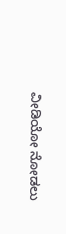ವೀಡಿಯೋ ನೋಡಲು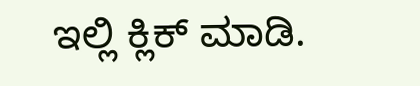ಇಲ್ಲಿ ಕ್ಲಿಕ್ ಮಾಡಿ.